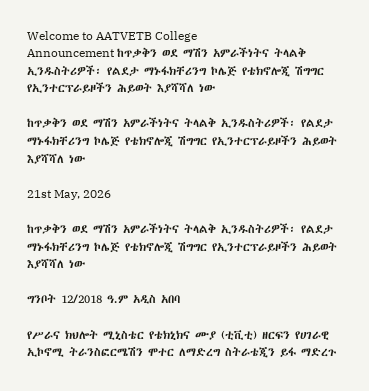Welcome to AATVETB College
Announcement ከጥቃቅን ወደ ማሽን አምራችነትና ትላልቅ ኢንዱስትሪዎች፡ የልደታ ማኑፋክቸሪንግ ኮሌጅ የቴክኖሎጂ ሽግግር የኢንተርፕራይዞችን ሕይወት እያሻሻለ ነው

ከጥቃቅን ወደ ማሽን አምራችነትና ትላልቅ ኢንዱስትሪዎች፡ የልደታ ማኑፋክቸሪንግ ኮሌጅ የቴክኖሎጂ ሽግግር የኢንተርፕራይዞችን ሕይወት እያሻሻለ ነው

21st May, 2026

ከጥቃቅን ወደ ማሽን አምራችነትና ትላልቅ ኢንዱስትሪዎች፡ የልደታ ማኑፋክቸሪንግ ኮሌጅ የቴክኖሎጂ ሽግግር የኢንተርፕራይዞችን ሕይወት እያሻሻለ ነው

ግንቦት 12/2018 ዓ.ም አዲስ አበባ

የሥራና ክህሎት ሚኒስቴር የቴክኒክና ሙያ (ቲቪቲ) ዘርፍን የሀገራዊ ኢኮኖሚ ትራንስፎርሜሽን ሞተር ለማድረግ ስትራቴጂን ይፋ ማድረጉ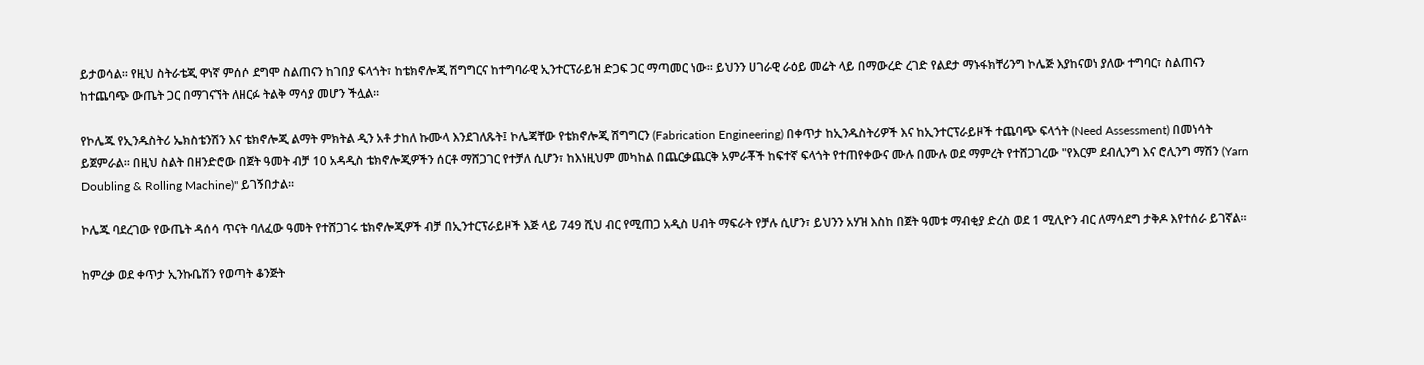ይታወሳል። የዚህ ስትራቴጂ ዋነኛ ምሰሶ ደግሞ ስልጠናን ከገበያ ፍላጎት፣ ከቴክኖሎጂ ሽግግርና ከተግባራዊ ኢንተርፕራይዝ ድጋፍ ጋር ማጣመር ነው። ይህንን ሀገራዊ ራዕይ መሬት ላይ በማውረድ ረገድ የልደታ ማኑፋክቸሪንግ ኮሌጅ እያከናወነ ያለው ተግባር፣ ስልጠናን ከተጨባጭ ውጤት ጋር በማገናኘት ለዘርፉ ትልቅ ማሳያ መሆን ችሏል።

የኮሌጁ የኢንዱስትሪ ኤክስቴንሽን እና ቴክኖሎጂ ልማት ምክትል ዲን አቶ ታከለ ኩሙላ እንደገለጹት፤ ኮሌጃቸው የቴክኖሎጂ ሽግግርን (Fabrication Engineering) በቀጥታ ከኢንዱስትሪዎች እና ከኢንተርፕራይዞች ተጨባጭ ፍላጎት (Need Assessment) በመነሳት ይጀምራል። በዚህ ስልት በዘንድሮው በጀት ዓመት ብቻ 10 አዳዲስ ቴክኖሎጂዎችን ሰርቶ ማሸጋገር የተቻለ ሲሆን፣ ከእነዚህም መካከል በጨርቃጨርቅ አምራቾች ከፍተኛ ፍላጎት የተጠየቀውና ሙሉ በሙሉ ወደ ማምረት የተሸጋገረው "የእርም ደብሊንግ እና ሮሊንግ ማሽን (Yarn Doubling & Rolling Machine)" ይገኝበታል።

ኮሌጁ ባደረገው የውጤት ዳሰሳ ጥናት ባለፈው ዓመት የተሸጋገሩ ቴክኖሎጂዎች ብቻ በኢንተርፕራይዞች እጅ ላይ 749 ሺህ ብር የሚጠጋ አዲስ ሀብት ማፍራት የቻሉ ሲሆን፣ ይህንን አሃዝ እስከ በጀት ዓመቱ ማብቂያ ድረስ ወደ 1 ሚሊዮን ብር ለማሳደግ ታቅዶ እየተሰራ ይገኛል።

ከምረቃ ወደ ቀጥታ ኢንኩቤሽን የወጣት ቆንጅት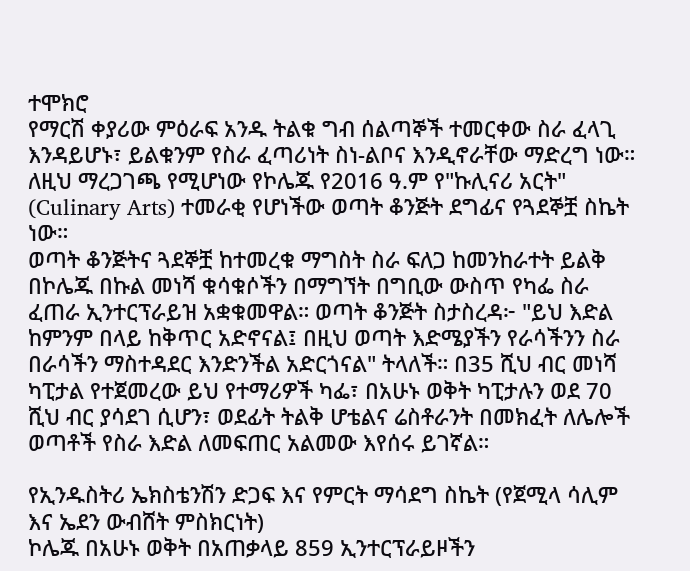ተሞክሮ
የማርሽ ቀያሪው ምዕራፍ አንዱ ትልቁ ግብ ሰልጣኞች ተመርቀው ስራ ፈላጊ እንዳይሆኑ፣ ይልቁንም የስራ ፈጣሪነት ስነ-ልቦና እንዲኖራቸው ማድረግ ነው። ለዚህ ማረጋገጫ የሚሆነው የኮሌጁ የ2016 ዓ.ም የ"ኩሊናሪ አርት" (Culinary Arts) ተመራቂ የሆነችው ወጣት ቆንጅት ደግፊና የጓደኞቿ ስኬት ነው።
ወጣት ቆንጅትና ጓደኞቿ ከተመረቁ ማግስት ስራ ፍለጋ ከመንከራተት ይልቅ በኮሌጁ በኩል መነሻ ቁሳቁሶችን በማግኘት በግቢው ውስጥ የካፌ ስራ ፈጠራ ኢንተርፕራይዝ አቋቁመዋል። ወጣት ቆንጅት ስታስረዳ፦ "ይህ እድል ከምንም በላይ ከቅጥር አድኖናል፤ በዚህ ወጣት እድሜያችን የራሳችንን ስራ በራሳችን ማስተዳደር እንድንችል አድርጎናል" ትላለች። በ35 ሺህ ብር መነሻ ካፒታል የተጀመረው ይህ የተማሪዎች ካፌ፣ በአሁኑ ወቅት ካፒታሉን ወደ 70 ሺህ ብር ያሳደገ ሲሆን፣ ወደፊት ትልቅ ሆቴልና ሬስቶራንት በመክፈት ለሌሎች ወጣቶች የስራ እድል ለመፍጠር አልመው እየሰሩ ይገኛል።

የኢንዱስትሪ ኤክስቴንሽን ድጋፍ እና የምርት ማሳደግ ስኬት (የጀሚላ ሳሊም እና ኤደን ውብሸት ምስክርነት)
ኮሌጁ በአሁኑ ወቅት በአጠቃላይ 859 ኢንተርፕራይዞችን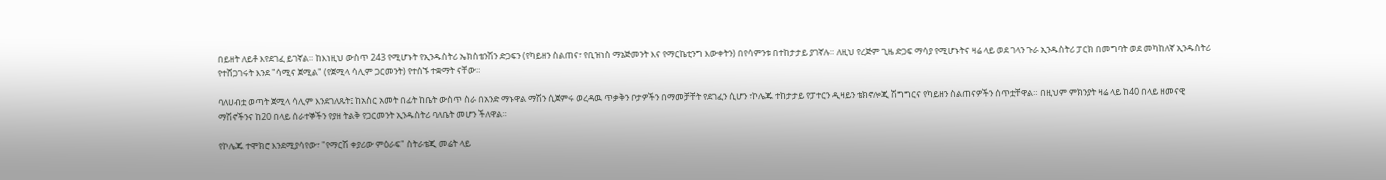በይዘት ለይቶ እየደገፈ ይገኛል። ከእነዚህ ውስጥ 243 የሚሆኑት የኢንዱስትሪ ኤክስቴንሽን ድጋፍን (የካይዘን ስልጠና፣ የቢዝነስ ማኔጅመንት እና የማርኬቲንግ እውቀትን) በየሳምንቱ በተከታታይ ያገኛሉ። ለዚህ የረጅም ጊዜ ድጋፍ ማሳያ የሚሆኑትና ዛሬ ላይ ወደ ገላን ጉራ ኢንዱስትሪ ፓርክ በመግባት ወደ መካከለኛ ኢንዱስትሪ የተሸጋገሩት እንደ "ሳሚና ጀሚል" (የጀሚላ ሳሊም ጋርመንት) የተሰኙ ተቋማት ናቸው።

ባለሀብቷ ወጣት ጀሚላ ሳሊም እንደገለጹት፤ ከአስር አመት በፊት ከቤት ውስጥ ስራ በአንድ ማኑዋል ማሽን ሲጀምሩ ወረዳዉ ጥቃቅን ቦታዎችን በማመቻቸት የደገፈን ሲሆን ፣ኮሌጁ ተከታታይ የፓተርን ዲዛይን ቴክኖሎጂ ሽግግርና የካይዘን ስልጠናዎችን ሰጥቷቸዋል። በዚህም ምክንያት ዛሬ ላይ ከ40 በላይ ዘመናዊ ማሽኖችንና ከ20 በላይ ሰራተኞችን የያዘ ትልቅ የጋርመንት ኢንዱስትሪ ባለቤት መሆን ችለዋል።

የኮሌጁ ተሞክሮ እንደሚያሳየው፣ "የማርሽ ቀያሪው ምዕራፍ" ስትራቴጂ መሬት ላይ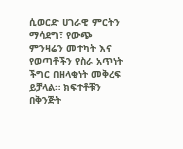ሲወርድ ሀገራዊ ምርትን ማሳደግ፣ የውጭ ምንዛሬን መተካት እና የወጣቶችን የስራ አጥነት ችግር በዘላቂነት መቅረፍ ይቻላል። ክፍተቶቹን በቅንጅት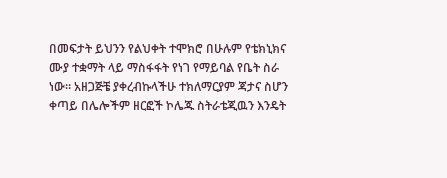በመፍታት ይህንን የልህቀት ተሞክሮ በሁሉም የቴክኒክና ሙያ ተቋማት ላይ ማስፋፋት የነገ የማይባል የቤት ስራ ነው። አዘጋጅቼ ያቀረብኩላችሁ ተክለማርያም ጃታና ስሆን ቀጣይ በሌሎችም ዘርፎች ኮሌጁ ስትራቴጂዉን እንዴት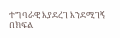ተግባራዊ እያደረገ እንደሚገኝ በክፍል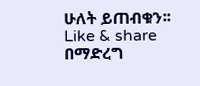ሁለት ይጠብቁን፡፡ Like & share በማድረግ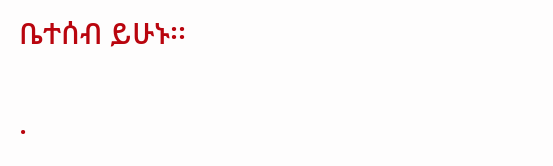ቤተሰብ ይሁኑ፡፡

.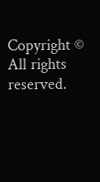Copyright © All rights reserved.